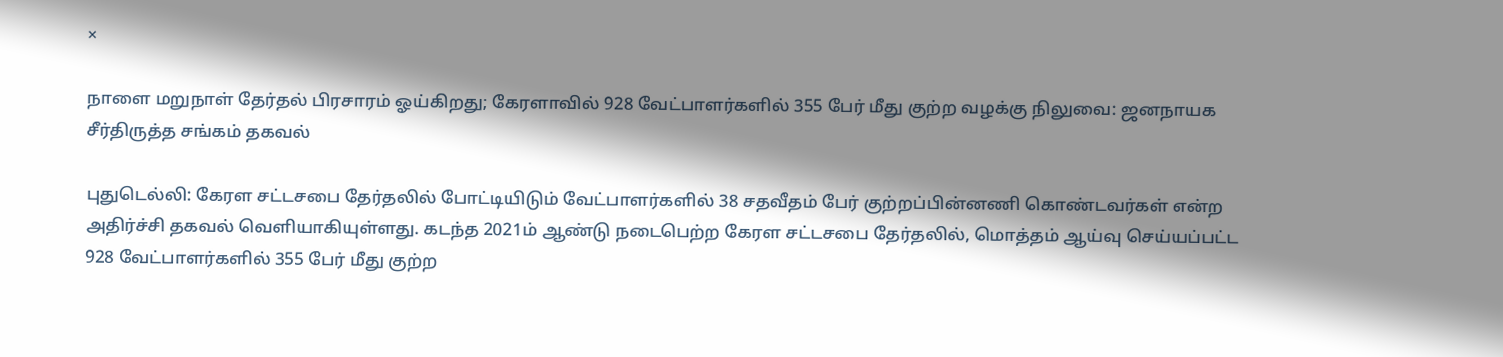×

நாளை மறுநாள் தேர்தல் பிரசாரம் ஓய்கிறது; கேரளாவில் 928 வேட்பாளர்களில் 355 பேர் மீது குற்ற வழக்கு நிலுவை: ஜனநாயக சீர்திருத்த சங்கம் தகவல்

புதுடெல்லி: கேரள சட்டசபை தேர்தலில் போட்டியிடும் வேட்பாளர்களில் 38 சதவீதம் பேர் குற்றப்பின்னணி கொண்டவர்கள் என்ற அதிர்ச்சி தகவல் வெளியாகியுள்ளது. கடந்த 2021ம் ஆண்டு நடைபெற்ற கேரள சட்டசபை தேர்தலில், மொத்தம் ஆய்வு செய்யப்பட்ட 928 வேட்பாளர்களில் 355 பேர் மீது குற்ற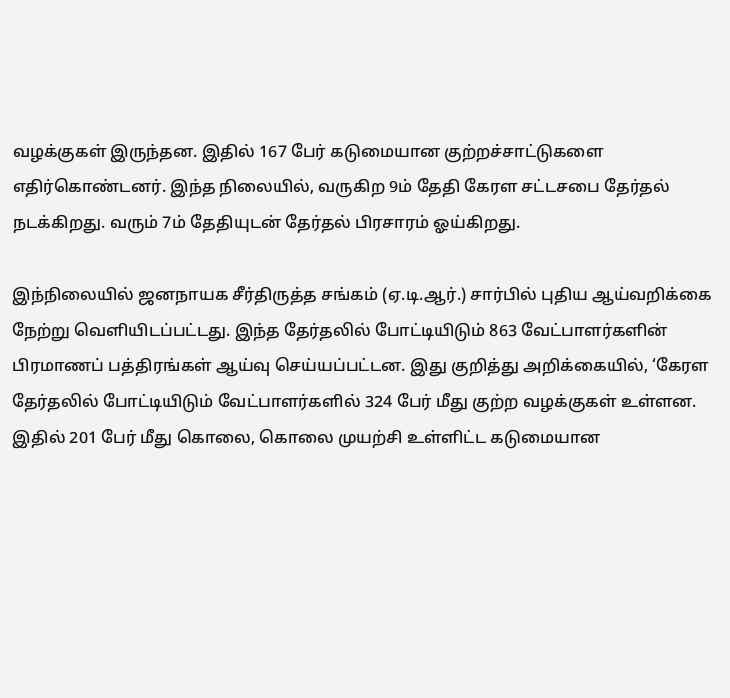வழக்குகள் இருந்தன. இதில் 167 பேர் கடுமையான குற்றச்சாட்டுகளை எதிர்கொண்டனர். இந்த நிலையில், வருகிற 9ம் தேதி கேரள சட்டசபை தேர்தல் நடக்கிறது. வரும் 7ம் தேதியுடன் தேர்தல் பிரசாரம் ஓய்கிறது.

இந்நிலையில் ஜனநாயக சீர்திருத்த சங்கம் (ஏ.டி.ஆர்.) சார்பில் புதிய ஆய்வறிக்கை நேற்று வெளியிடப்பட்டது. இந்த தேர்தலில் போட்டியிடும் 863 வேட்பாளர்களின் பிரமாணப் பத்திரங்கள் ஆய்வு செய்யப்பட்டன. இது குறித்து அறிக்கையில், ‘கேரள தேர்தலில் போட்டியிடும் வேட்பாளர்களில் 324 பேர் மீது குற்ற வழக்குகள் உள்ளன. இதில் 201 பேர் மீது கொலை, கொலை முயற்சி உள்ளிட்ட கடுமையான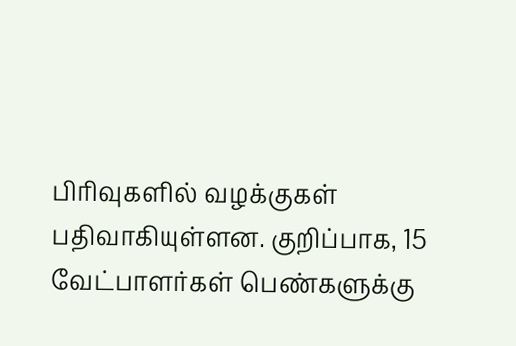பிரிவுகளில் வழக்குகள் பதிவாகியுள்ளன. குறிப்பாக, 15 வேட்பாளர்கள் பெண்களுக்கு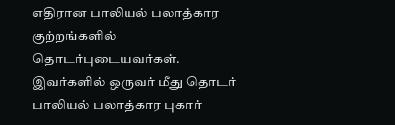எதிரான பாலியல் பலாத்கார குற்றங்களில் தொடர்புடையவர்கள். இவர்களில் ஒருவர் மீது தொடர் பாலியல் பலாத்கார புகார்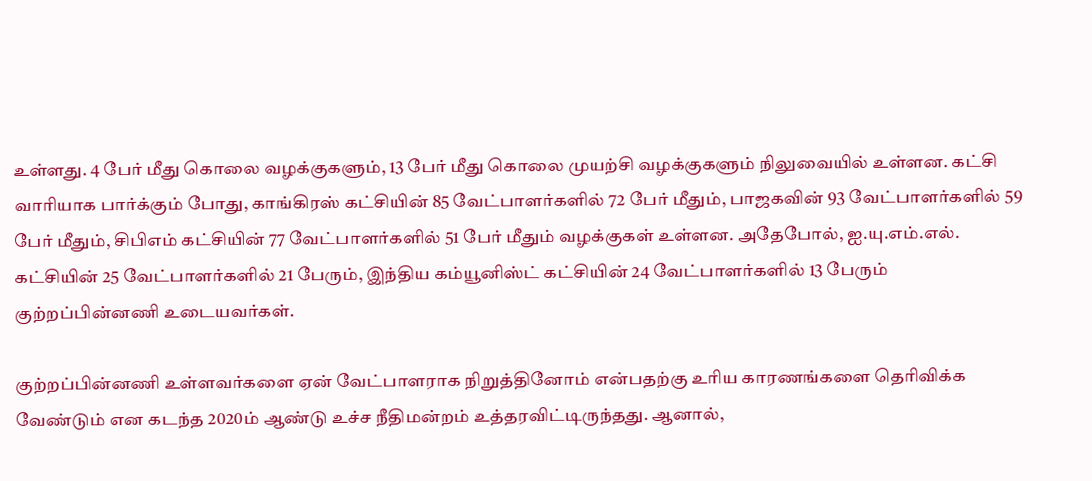உள்ளது. 4 பேர் மீது கொலை வழக்குகளும், 13 பேர் மீது கொலை முயற்சி வழக்குகளும் நிலுவையில் உள்ளன. கட்சி வாரியாக பார்க்கும் போது, காங்கிரஸ் கட்சியின் 85 வேட்பாளர்களில் 72 பேர் மீதும், பாஜகவின் 93 வேட்பாளர்களில் 59 பேர் மீதும், சிபிஎம் கட்சியின் 77 வேட்பாளர்களில் 51 பேர் மீதும் வழக்குகள் உள்ளன. அதேபோல், ஐ.யு.எம்.எல். கட்சியின் 25 வேட்பாளர்களில் 21 பேரும், இந்திய கம்யூனிஸ்ட் கட்சியின் 24 வேட்பாளர்களில் 13 பேரும் குற்றப்பின்னணி உடையவர்கள்.

குற்றப்பின்னணி உள்ளவர்களை ஏன் வேட்பாளராக நிறுத்தினோம் என்பதற்கு உரிய காரணங்களை தெரிவிக்க வேண்டும் என கடந்த 2020ம் ஆண்டு உச்ச நீதிமன்றம் உத்தரவிட்டிருந்தது. ஆனால்,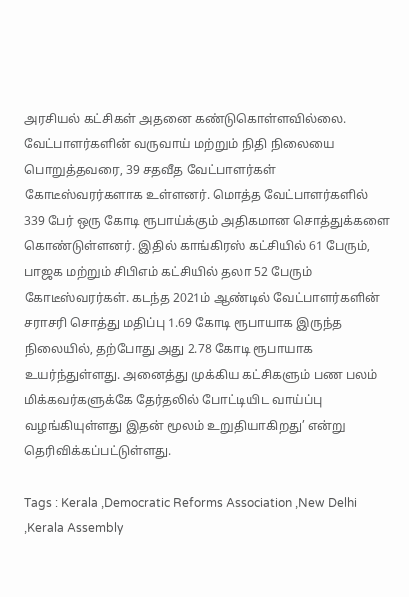அரசியல் கட்சிகள் அதனை கண்டுகொள்ளவில்லை. வேட்பாளர்களின் வருவாய் மற்றும் நிதி நிலையை பொறுத்தவரை, 39 சதவீத வேட்பாளர்கள் கோடீஸ்வரர்களாக உள்ளனர். மொத்த வேட்பாளர்களில் 339 பேர் ஒரு கோடி ரூபாய்க்கும் அதிகமான சொத்துக்களை கொண்டுள்ளனர். இதில் காங்கிரஸ் கட்சியில் 61 பேரும், பாஜக மற்றும் சிபிஎம் கட்சியில் தலா 52 பேரும் கோடீஸ்வரர்கள். கடந்த 2021ம் ஆண்டில் வேட்பாளர்களின் சராசரி சொத்து மதிப்பு 1.69 கோடி ரூபாயாக இருந்த நிலையில், தற்போது அது 2.78 கோடி ரூபாயாக உயர்ந்துள்ளது. அனைத்து முக்கிய கட்சிகளும் பண பலம் மிக்கவர்களுக்கே தேர்தலில் போட்டியிட வாய்ப்பு வழங்கியுள்ளது இதன் மூலம் உறுதியாகிறது’ என்று தெரிவிக்கப்பட்டுள்ளது.

Tags : Kerala ,Democratic Reforms Association ,New Delhi ,Kerala Assembly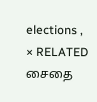elections ,
× RELATED சைதை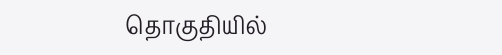தொகுதியில்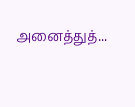அனைத்துத்...